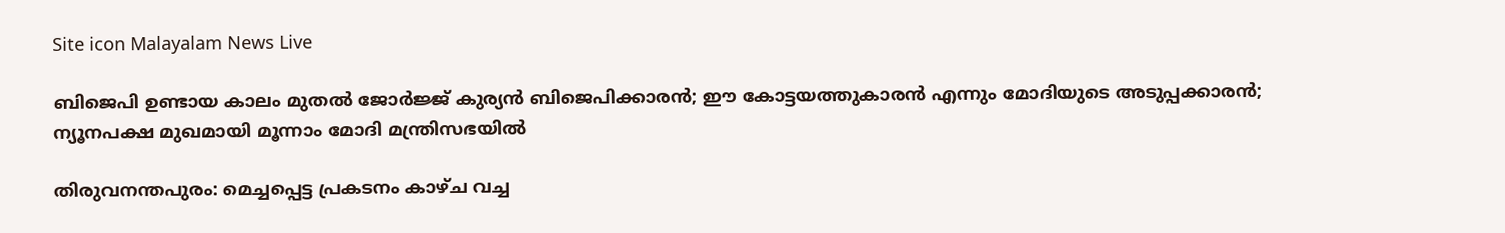Site icon Malayalam News Live

ബിജെപി ഉണ്ടായ കാലം മുതല്‍ ജോര്‍ജ്ജ് കുര്യൻ ബിജെപിക്കാരൻ; ഈ കോട്ടയത്തുകാരൻ എന്നും മോദിയുടെ അടുപ്പക്കാരൻ; ന്യൂനപക്ഷ മുഖമായി മൂന്നാം മോദി മന്ത്രിസഭയില്‍

തിരുവനന്തപുരം: മെച്ചപ്പെട്ട പ്രകടനം കാഴ്ച വച്ച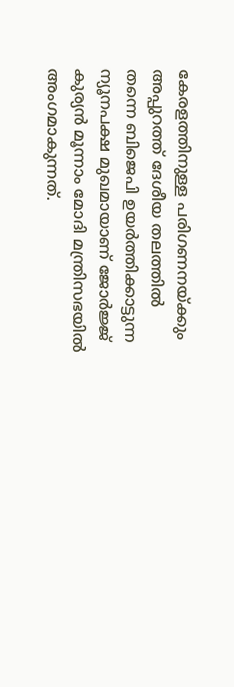കേരളത്തിനുള്ള പരിഗണനയ്ക്കും അപ്പുറത്ത് ദേശീയ തലത്തില്‍ തന്നെ ബിജെപി ഉയർത്തിക്കാട്ടുന്ന ന്യൂനപക്ഷ മുഖമായാണ് ജോർജ്ജ് കുര്യൻ മൂന്നാം മോദി മന്ത്രിസഭയില്‍ അംഗമാകുന്നത്.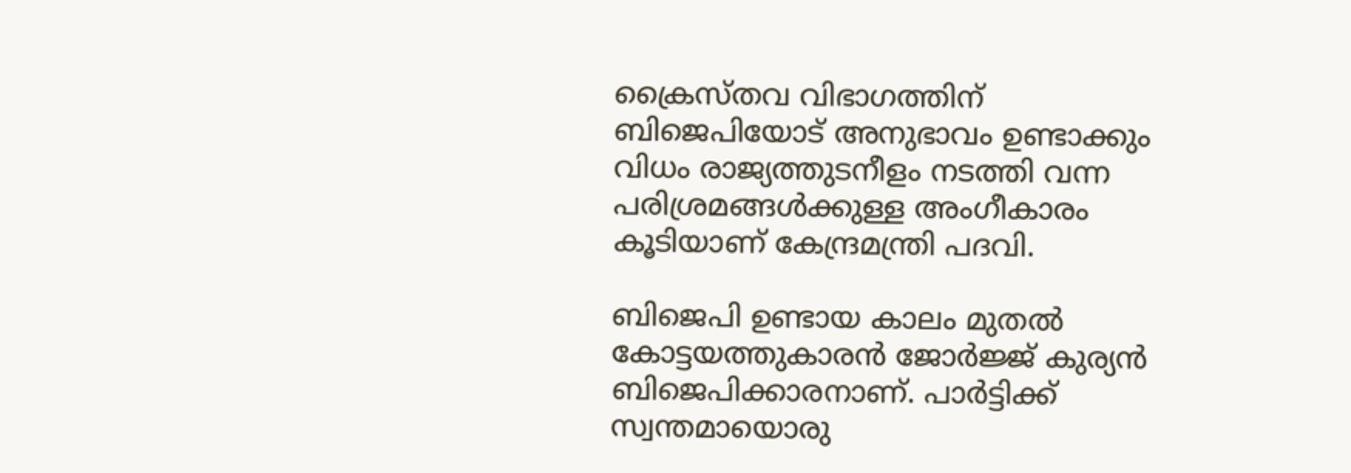ക്രൈസ്തവ വിഭാഗത്തിന് ബിജെപിയോട് അനുഭാവം ഉണ്ടാക്കും വിധം രാജ്യത്തുടനീളം നടത്തി വന്ന പരിശ്രമങ്ങള്‍ക്കുള്ള അംഗീകാരം കൂടിയാണ് കേന്ദ്രമന്ത്രി പദവി.

ബിജെപി ഉണ്ടായ കാലം മുതല്‍ കോട്ടയത്തുകാരൻ ജോർജ്ജ് കുര്യൻ ബിജെപിക്കാരനാണ്. പാർട്ടിക്ക് സ്വന്തമായൊരു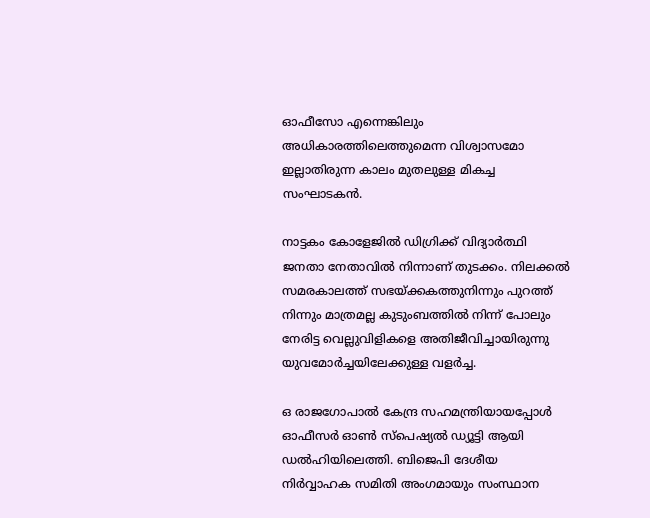ഓഫീസോ എന്നെങ്കിലും അധികാരത്തിലെത്തുമെന്ന വിശ്വാസമോ ഇല്ലാതിരുന്ന കാലം മുതലുള്ള മികച്ച സംഘാടകൻ.

നാട്ടകം കോളേജില്‍ ഡിഗ്രിക്ക് വിദ്യാർത്ഥി ജനതാ നേതാവില്‍ നിന്നാണ് തുടക്കം. നിലക്കല്‍ സമരകാലത്ത് സഭയ്ക്കകത്തുനിന്നും പുറത്ത് നിന്നും മാത്രമല്ല കുടുംബത്തില്‍ നിന്ന് പോലും നേരിട്ട വെല്ലുവിളികളെ അതിജീവിച്ചായിരുന്നു യുവമോർച്ചയിലേക്കുള്ള വളർച്ച.

ഒ രാജഗോപാല്‍ കേന്ദ്ര സഹമന്ത്രിയായപ്പോള്‍ ഓഫീസർ ഓണ്‍ സ്പെഷ്യല്‍ ഡ്യൂട്ടി ആയി ഡൽഹിയിലെത്തി. ബിജെപി ദേശീയ നിർവ്വാഹക സമിതി അംഗമായും സംസ്ഥാന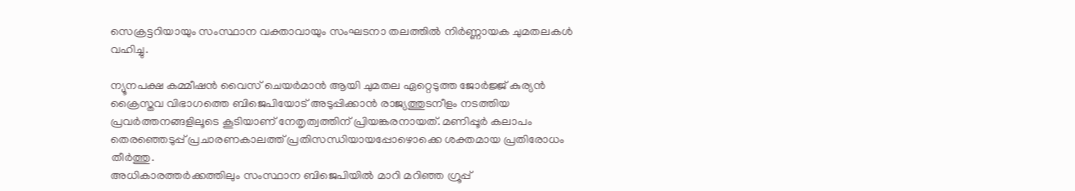സെക്രട്ടറിയായും സംസ്ഥാന വക്താവായും സംഘടനാ തലത്തില്‍ നിർണ്ണായക ചുമതലകള്‍ വഹിച്ചു.

ന്യൂനപക്ഷ കമ്മീഷൻ വൈസ് ചെയർമാൻ ആയി ചുമതല ഏറ്റെടുത്ത ജോർജ്ജ് കുര്യൻ ക്രൈസ്തവ വിഭാഗത്തെ ബിജെപിയോട് അടുപ്പിക്കാൻ രാജ്യത്തുടനീളം നടത്തിയ പ്രവർത്തനങ്ങളിലൂടെ കൂടിയാണ് നേതൃത്വത്തിന് പ്രിയങ്കരനായത്. മണിപ്പൂർ കലാപം തെരഞ്ഞെടുപ്പ് പ്രചാരണകാലത്ത് പ്രതിസന്ധിയായപ്പോഴൊക്കെ ശക്തമായ പ്രതിരോധം തീർത്തു.
അധികാരത്തർക്കത്തിലും സംസ്ഥാന ബിജെപിയില്‍ മാറി മറിഞ്ഞ ഗ്രൂപ്പ്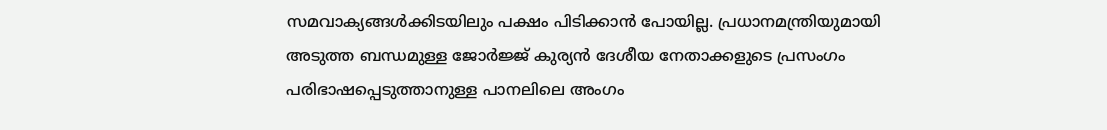സമവാക്യങ്ങള്‍ക്കിടയിലും പക്ഷം പിടിക്കാൻ പോയില്ല. പ്രധാനമന്ത്രിയുമായി അടുത്ത ബന്ധമുള്ള ജോർജ്ജ് കുര്യൻ ദേശീയ നേതാക്കളുടെ പ്രസംഗം പരിഭാഷപ്പെടുത്താനുള്ള പാനലിലെ അംഗം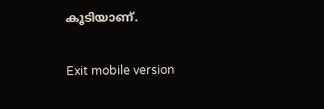കൂടിയാണ്.

Exit mobile version